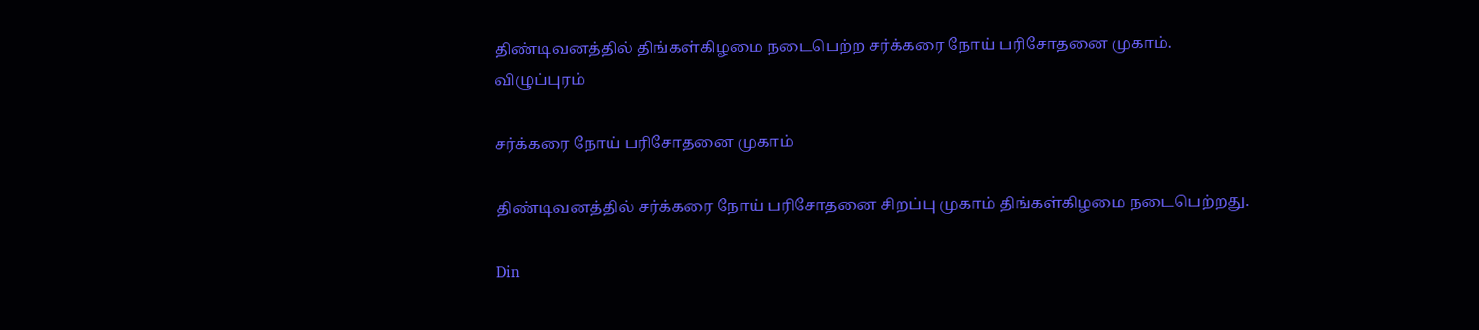திண்டிவனத்தில் திங்கள்கிழமை நடைபெற்ற சர்க்கரை நோய் பரிசோதனை முகாம்.
விழுப்புரம்

சர்க்கரை நோய் பரிசோதனை முகாம்

திண்டிவனத்தில் சர்க்கரை நோய் பரிசோதனை சிறப்பு முகாம் திங்கள்கிழமை நடைபெற்றது.

Din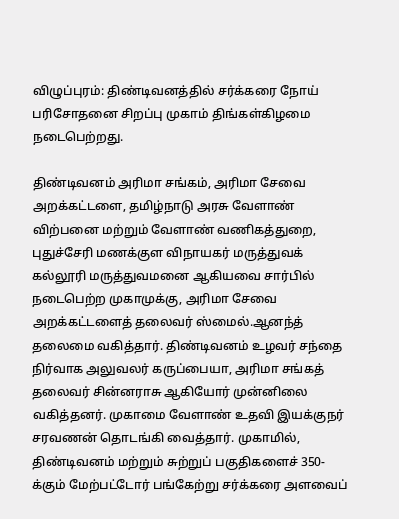விழுப்புரம்: திண்டிவனத்தில் சர்க்கரை நோய் பரிசோதனை சிறப்பு முகாம் திங்கள்கிழமை நடைபெற்றது.

திண்டிவனம் அரிமா சங்கம், அரிமா சேவை அறக்கட்டளை, தமிழ்நாடு அரசு வேளாண் விற்பனை மற்றும் வேளாண் வணிகத்துறை, புதுச்சேரி மணக்குள விநாயகர் மருத்துவக் கல்லூரி மருத்துவமனை ஆகியவை சார்பில் நடைபெற்ற முகாமுக்கு, அரிமா சேவை அறக்கட்டளைத் தலைவர் ஸ்மைல்.ஆனந்த் தலைமை வகித்தார். திண்டிவனம் உழவர் சந்தை நிர்வாக அலுவலர் கருப்பையா, அரிமா சங்கத் தலைவர் சின்னராசு ஆகியோர் முன்னிலை வகித்தனர். முகாமை வேளாண் உதவி இயக்குநர் சரவணன் தொடங்கி வைத்தார். முகாமில், திண்டிவனம் மற்றும் சுற்றுப் பகுதிகளைச் 350-க்கும் மேற்பட்டோர் பங்கேற்று சர்க்கரை அளவைப்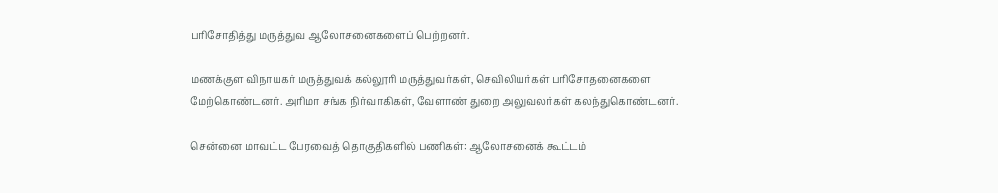பரிசோதித்து மருத்துவ ஆலோசனைகளைப் பெற்றனர்.

மணக்குள விநாயகர் மருத்துவக் கல்லூரி மருத்துவர்கள், செவிலியர்கள் பரிசோதனைகளை மேற்கொண்டனர். அரிமா சங்க நிர்வாகிகள், வேளாண் துறை அலுவலர்கள் கலந்துகொண்டனர்.

சென்னை மாவட்ட பேரவைத் தொகுதிகளில் பணிகள்: ஆலோசனைக் கூட்டம்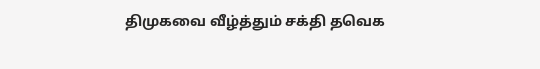திமுகவை வீழ்த்தும் சக்தி தவெக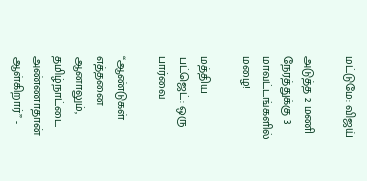மட்டுமே: விஜய்

அடுத்த 2 மணி நேரத்துக்கு 3 மாவட்டங்களில் மழை!

மத்திய பட்ஜெட்: ஒரு பார்வை

“ஆண்டுகள் எத்தனை ஆனாலும், தமிழ்நாட்டை அண்ணாதான் ஆள்கிறார்” -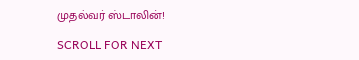முதல்வர் ஸ்டாலின்!

SCROLL FOR NEXT